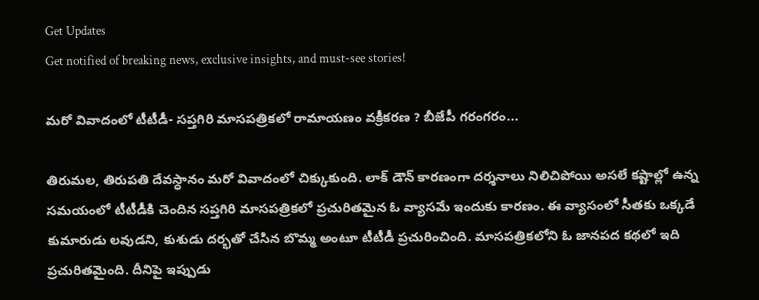Get Updates
Get notified of breaking news, exclusive insights, and must-see stories!

మరో వివాదంలో టీటీడీ- సప్తగిరి మాసపత్రికలో రామాయణం వక్రీకరణ ? బీజేపీ గరంగరం...

తిరుమల, తిరుపతి దేవస్ధానం మరో వివాదంలో చిక్కుకుంది. లాక్ డౌన్ కారణంగా దర్శనాలు నిలిచిపోయి అసలే కష్టాల్లో ఉన్న సమయంలో టీటీడీకి చెందిన సప్తగిరి మాసపత్రికలో ప్రచురితమైన ఓ వ్యాసమే ఇందుకు కారణం. ఈ వ్యాసంలో సీతకు ఒక్కడే కుమారుడు లవుడని, కుశుడు దర్భతో చేసిన బొమ్మ అంటూ టీటీడీ ప్రచురించింది. మాసపత్రికలోని ఓ జానపద కథలో ఇది ప్రచురితమైంది. దీనిపై ఇప్పుడు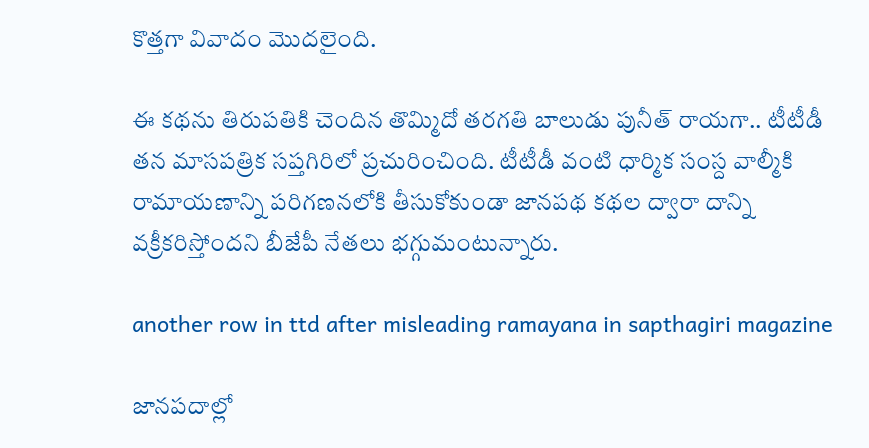కొత్తగా వివాదం మొదలైంది.

ఈ కథను తిరుపతికి చెందిన తొమ్మిదో తరగతి బాలుడు పునీత్ రాయగా.. టీటీడీ తన మాసపత్రిక సప్తగిరిలో ప్రచురించింది. టీటీడీ వంటి ధార్మిక సంస్ద వాల్మీకి రామాయణాన్ని పరిగణనలోకి తీసుకోకుండా జానపథ కథల ద్వారా దాన్ని వక్రీకరిస్తోందని బీజేపీ నేతలు భగ్గుమంటున్నారు.

another row in ttd after misleading ramayana in sapthagiri magazine

జానపదాల్లో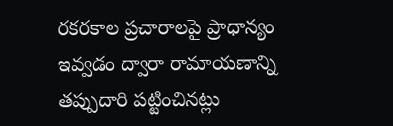రకరకాల ప్రచారాలపై ప్రాధాన్యం ఇవ్వడం ద్వారా రామాయణాన్ని తప్పుదారి పట్టించినట్లు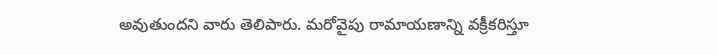అవుతుందని వారు తెలిపారు. మరోవైపు రామాయణాన్ని వక్రీకరిస్తూ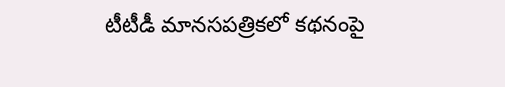టీటీడీ మానసపత్రికలో కథనంపై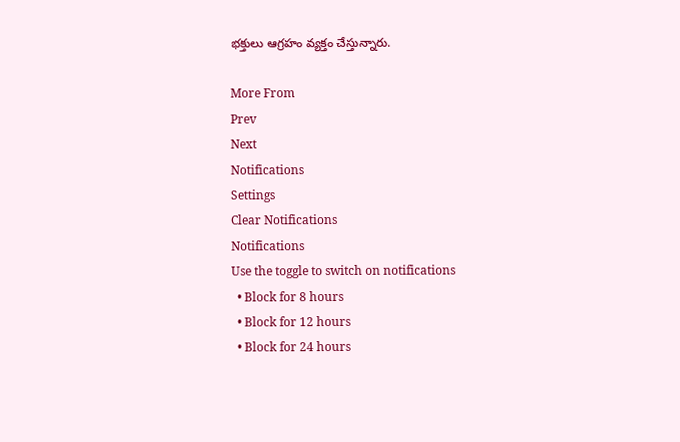భక్తులు ఆగ్రహం వ్యక్తం చేస్తున్నారు.

More From
Prev
Next
Notifications
Settings
Clear Notifications
Notifications
Use the toggle to switch on notifications
  • Block for 8 hours
  • Block for 12 hours
  • Block for 24 hours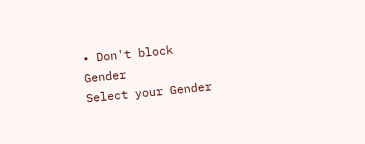• Don't block
Gender
Select your Gender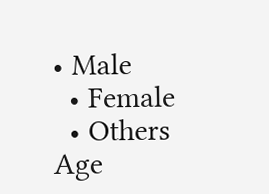• Male
  • Female
  • Others
Age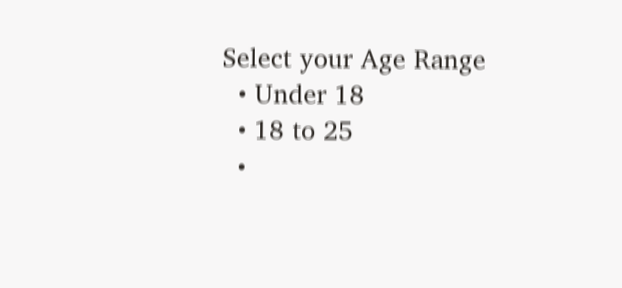Select your Age Range
  • Under 18
  • 18 to 25
  •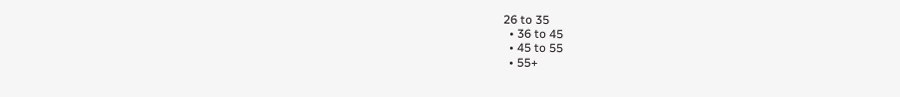26 to 35
  • 36 to 45
  • 45 to 55
  • 55+